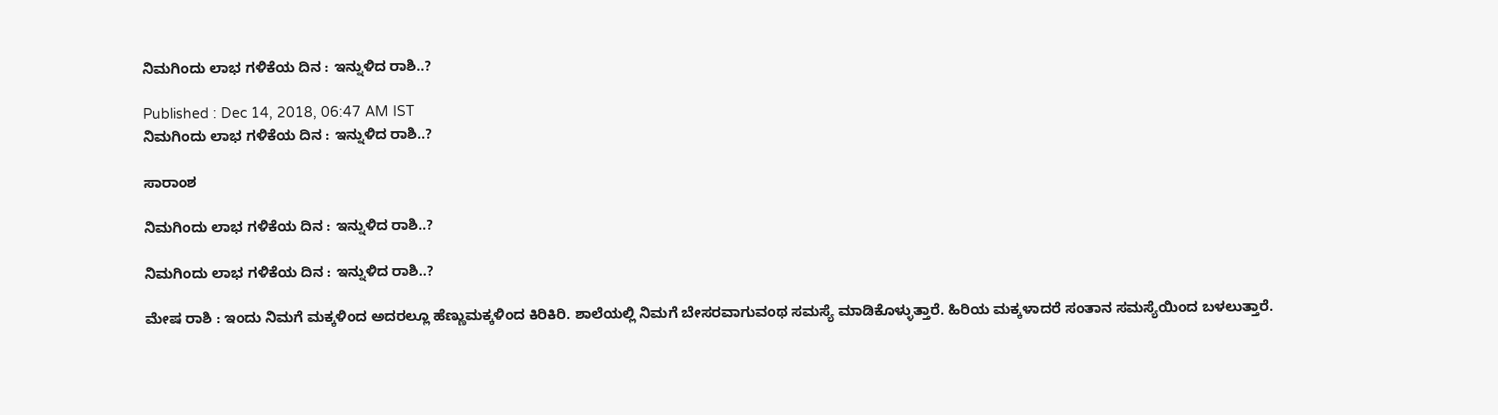ನಿಮಗಿಂದು ಲಾಭ ಗಳಿಕೆಯ ದಿನ : ಇನ್ನುಳಿದ ರಾಶಿ..?

Published : Dec 14, 2018, 06:47 AM IST
ನಿಮಗಿಂದು ಲಾಭ ಗಳಿಕೆಯ ದಿನ : ಇನ್ನುಳಿದ ರಾಶಿ..?

ಸಾರಾಂಶ

ನಿಮಗಿಂದು ಲಾಭ ಗಳಿಕೆಯ ದಿನ : ಇನ್ನುಳಿದ ರಾಶಿ..?

ನಿಮಗಿಂದು ಲಾಭ ಗಳಿಕೆಯ ದಿನ : ಇನ್ನುಳಿದ ರಾಶಿ..?

ಮೇಷ ರಾಶಿ : ಇಂದು ನಿಮಗೆ ಮಕ್ಕಳಿಂದ ಅದರಲ್ಲೂ ಹೆಣ್ಣುಮಕ್ಕಳಿಂದ ಕಿರಿಕಿರಿ. ಶಾಲೆಯಲ್ಲಿ ನಿಮಗೆ ಬೇಸರವಾಗುವಂಥ ಸಮಸ್ಯೆ ಮಾಡಿಕೊಳ್ಳುತ್ತಾರೆ. ಹಿರಿಯ ಮಕ್ಕಳಾದರೆ ಸಂತಾನ ಸಮಸ್ಯೆಯಿಂದ ಬಳಲುತ್ತಾರೆ.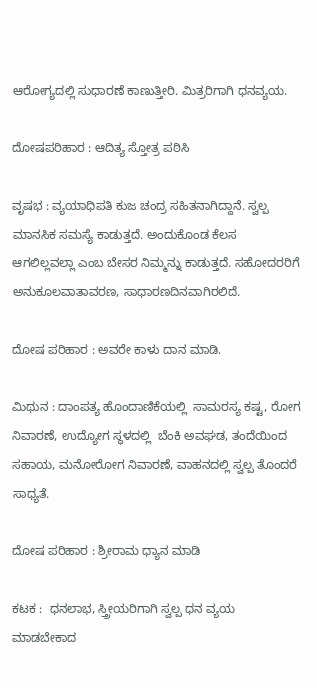ಆರೋಗ್ಯದಲ್ಲಿ ಸುಧಾರಣೆ ಕಾಣುತ್ತೀರಿ. ಮಿತ್ರರಿಗಾಗಿ ಧನವ್ಯಯ.

ದೋಷಪರಿಹಾರ : ಆದಿತ್ಯ ಸ್ತೋತ್ರ ಪಠಿಸಿ

ವೃಷಭ : ವ್ಯಯಾಧಿಪತಿ ಕುಜ ಚಂದ್ರ ಸಹಿತನಾಗಿದ್ದಾನೆ. ಸ್ವಲ್ಪ ಮಾನಸಿಕ ಸಮಸ್ಯೆ ಕಾಡುತ್ತದೆ. ಅಂದುಕೊಂಡ ಕೆಲಸ ಆಗಲಿಲ್ಲವಲ್ಲಾ ಎಂಬ ಬೇಸರ ನಿಮ್ಮನ್ನು ಕಾಡುತ್ತದೆ. ಸಹೋದರರಿಗೆ ಅನುಕೂಲವಾತಾವರಣ, ಸಾಧಾರಣದಿನವಾಗಿರಲಿದೆ.

ದೋಷ ಪರಿಹಾರ : ಅವರೇ ಕಾಳು ದಾನ ಮಾಡಿ.

ಮಿಥುನ : ದಾಂಪತ್ಯ ಹೊಂದಾಣಿಕೆಯಲ್ಲಿ  ಸಾಮರಸ್ಯ ಕಷ್ಟ, ರೋಗ ನಿವಾರಣೆ, ಉದ್ಯೋಗ ಸ್ಥಳದಲ್ಲಿ  ಬೆಂಕಿ ಅವಘಡ, ತಂದೆಯಿಂದ ಸಹಾಯ, ಮನೋರೋಗ ನಿವಾರಣೆ, ವಾಹನದಲ್ಲಿ ಸ್ವಲ್ಪ ತೊಂದರೆ ಸಾಧ್ಯತೆ.

ದೋಷ ಪರಿಹಾರ : ಶ್ರೀರಾಮ ಧ್ಯಾನ ಮಾಡಿ

ಕಟಕ :  ಧನಲಾಭ, ಸ್ತ್ರೀಯರಿಗಾಗಿ ಸ್ವಲ್ಪ ಧನ ವ್ಯಯ ಮಾಡಬೇಕಾದ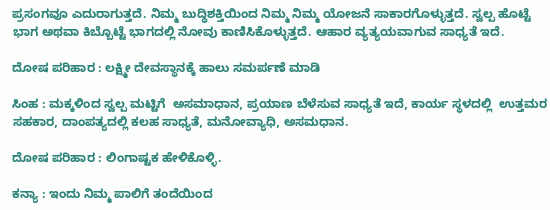ಪ್ರಸಂಗವೂ ಎದುರಾಗುತ್ತದೆ. ನಿಮ್ಮ ಬುದ್ಧಿಶಕ್ತಿಯಿಂದ ನಿಮ್ಮ ನಿಮ್ಮ ಯೋಜನೆ ಸಾಕಾರಗೊಳ್ಳುತ್ತದೆ. ಸ್ವಲ್ಪ ಹೊಟ್ಟೆ ಭಾಗ ಅಥವಾ ಕಿಬ್ಬೊಟ್ಟೆ ಭಾಗದಲ್ಲಿ ನೋವು ಕಾಣಿಸಿಕೊಳ್ಳುತ್ತದೆ. ಆಹಾರ ವ್ಯತ್ಯಯವಾಗುವ ಸಾಧ್ಯತೆ ಇದೆ.

ದೋಷ ಪರಿಹಾರ : ಲಕ್ಷ್ಮೀ ದೇವಸ್ಥಾನಕ್ಕೆ ಹಾಲು ಸಮರ್ಪಣೆ ಮಾಡಿ

ಸಿಂಹ : ಮಕ್ಕಳಿಂದ ಸ್ವಲ್ಪ ಮಟ್ಟಿಗೆ  ಅಸಮಾಧಾನ, ಪ್ರಯಾಣ ಬೆಳೆಸುವ ಸಾಧ್ಯತೆ ಇದೆ, ಕಾರ್ಯ ಸ್ಥಳದಲ್ಲಿ  ಉತ್ತಮರ ಸಹಕಾರ, ದಾಂಪತ್ಯದಲ್ಲಿ ಕಲಹ ಸಾಧ್ಯತೆ, ಮನೋವ್ಯಾಧಿ, ಅಸಮಧಾನ.

ದೋಷ ಪರಿಹಾರ : ಲಿಂಗಾಷ್ಟಕ ಹೇಳಿಕೊಳ್ಳಿ.

ಕನ್ಯಾ : ಇಂದು ನಿಮ್ಮ ಪಾಲಿಗೆ ತಂದೆಯಿಂದ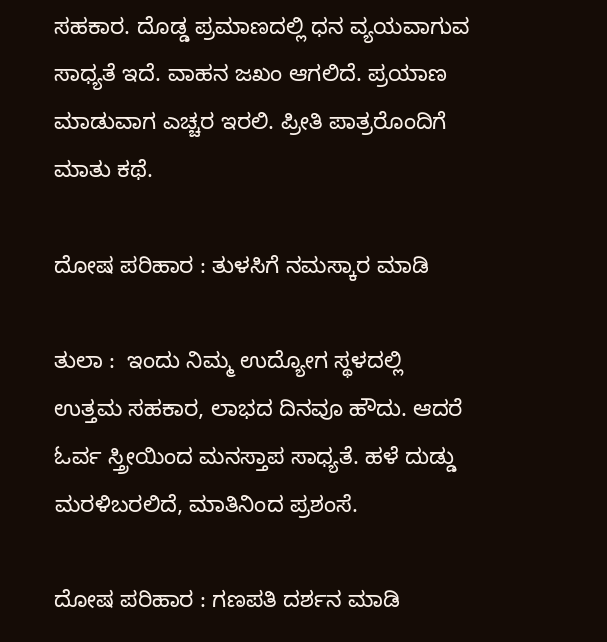ಸಹಕಾರ. ದೊಡ್ಡ ಪ್ರಮಾಣದಲ್ಲಿ ಧನ ವ್ಯಯವಾಗುವ ಸಾಧ್ಯತೆ ಇದೆ. ವಾಹನ ಜಖಂ ಆಗಲಿದೆ. ಪ್ರಯಾಣ ಮಾಡುವಾಗ ಎಚ್ಚರ ಇರಲಿ. ಪ್ರೀತಿ ಪಾತ್ರರೊಂದಿಗೆ ಮಾತು ಕಥೆ.

ದೋಷ ಪರಿಹಾರ : ತುಳಸಿಗೆ ನಮಸ್ಕಾರ ಮಾಡಿ

ತುಲಾ :  ಇಂದು ನಿಮ್ಮ ಉದ್ಯೋಗ ಸ್ಥಳದಲ್ಲಿ ಉತ್ತಮ ಸಹಕಾರ, ಲಾಭದ ದಿನವೂ ಹೌದು. ಆದರೆ ಓರ್ವ ಸ್ತ್ರೀಯಿಂದ ಮನಸ್ತಾಪ ಸಾಧ್ಯತೆ. ಹಳೆ ದುಡ್ಡು ಮರಳಿಬರಲಿದೆ, ಮಾತಿನಿಂದ ಪ್ರಶಂಸೆ.

ದೋಷ ಪರಿಹಾರ : ಗಣಪತಿ ದರ್ಶನ ಮಾಡಿ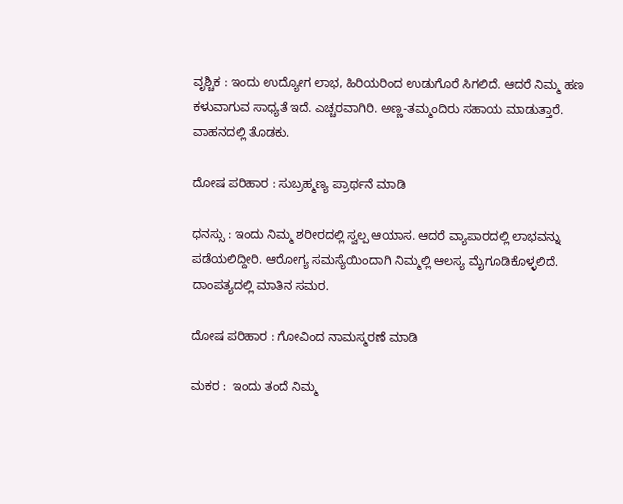ವೃಶ್ಚಿಕ : ಇಂದು ಉದ್ಯೋಗ ಲಾಭ, ಹಿರಿಯರಿಂದ ಉಡುಗೊರೆ ಸಿಗಲಿದೆ. ಆದರೆ ನಿಮ್ಮ ಹಣ ಕಳುವಾಗುವ ಸಾಧ್ಯತೆ ಇದೆ. ಎಚ್ಚರವಾಗಿರಿ. ಅಣ್ಣ-ತಮ್ಮಂದಿರು ಸಹಾಯ ಮಾಡುತ್ತಾರೆ. ವಾಹನದಲ್ಲಿ ತೊಡಕು.

ದೋಷ ಪರಿಹಾರ : ಸುಬ್ರಹ್ಮಣ್ಯ ಪ್ರಾರ್ಥನೆ ಮಾಡಿ

ಧನಸ್ಸು : ಇಂದು ನಿಮ್ಮ ಶರೀರದಲ್ಲಿ ಸ್ವಲ್ಪ ಆಯಾಸ. ಆದರೆ ವ್ಯಾಪಾರದಲ್ಲಿ ಲಾಭವನ್ನು ಪಡೆಯಲಿದ್ದೀರಿ. ಆರೋಗ್ಯ ಸಮಸ್ಯೆಯಿಂದಾಗಿ ನಿಮ್ಮಲ್ಲಿ ಆಲಸ್ಯ ಮೈಗೂಡಿಕೊಳ್ಳಲಿದೆ. ದಾಂಪತ್ಯದಲ್ಲಿ ಮಾತಿನ ಸಮರ.

ದೋಷ ಪರಿಹಾರ : ಗೋವಿಂದ ನಾಮಸ್ಮರಣೆ ಮಾಡಿ

ಮಕರ :  ಇಂದು ತಂದೆ ನಿಮ್ಮ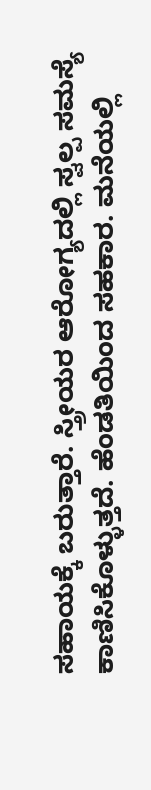ಸಹಾಯಕ್ಕೆ ಬರುತ್ತಾರೆ. ಸ್ತ್ರೀಯರ ಆರೋಗ್ಯದಲ್ಲಿ ಸ್ವಲ್ಪ ಸಮಸ್ಯೆ ಕಾಣಿಸಿಕೊಳ್ಳುತ್ತದೆ. ಹೆಂಡತಿಯಿಂದ ಸಹಕಾರ. ಮನೆಯಲ್ಲಿ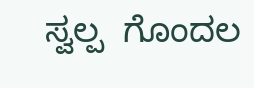ಸ್ವಲ್ಪ  ಗೊಂದಲ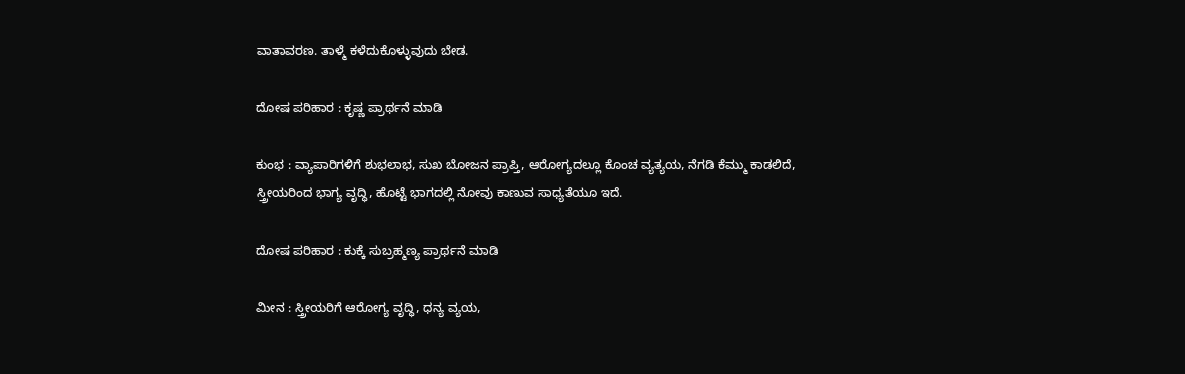ವಾತಾವರಣ. ತಾಳ್ಮೆ ಕಳೆದುಕೊಳ್ಳುವುದು ಬೇಡ.

ದೋಷ ಪರಿಹಾರ : ಕೃಷ್ಣ ಪ್ರಾರ್ಥನೆ ಮಾಡಿ

ಕುಂಭ : ವ್ಯಾಪಾರಿಗಳಿಗೆ ಶುಭಲಾಭ, ಸುಖ ಬೋಜನ ಪ್ರಾಪ್ತಿ, ಆರೋಗ್ಯದಲ್ಲೂ ಕೊಂಚ ವ್ಯತ್ಯಯ, ನೆಗಡಿ ಕೆಮ್ಮು ಕಾಡಲಿದೆ, ಸ್ತ್ರೀಯರಿಂದ ಭಾಗ್ಯ ವೃದ್ಧಿ, ಹೊಟ್ಟೆ ಭಾಗದಲ್ಲಿ ನೋವು ಕಾಣುವ ಸಾಧ್ಯತೆಯೂ ಇದೆ.

ದೋಷ ಪರಿಹಾರ : ಕುಕ್ಕೆ ಸುಬ್ರಹ್ಮಣ್ಯ ಪ್ರಾರ್ಥನೆ ಮಾಡಿ

ಮೀನ : ಸ್ತ್ರೀಯರಿಗೆ ಆರೋಗ್ಯ ವೃದ್ಧಿ, ಧನ್ಯ ವ್ಯಯ,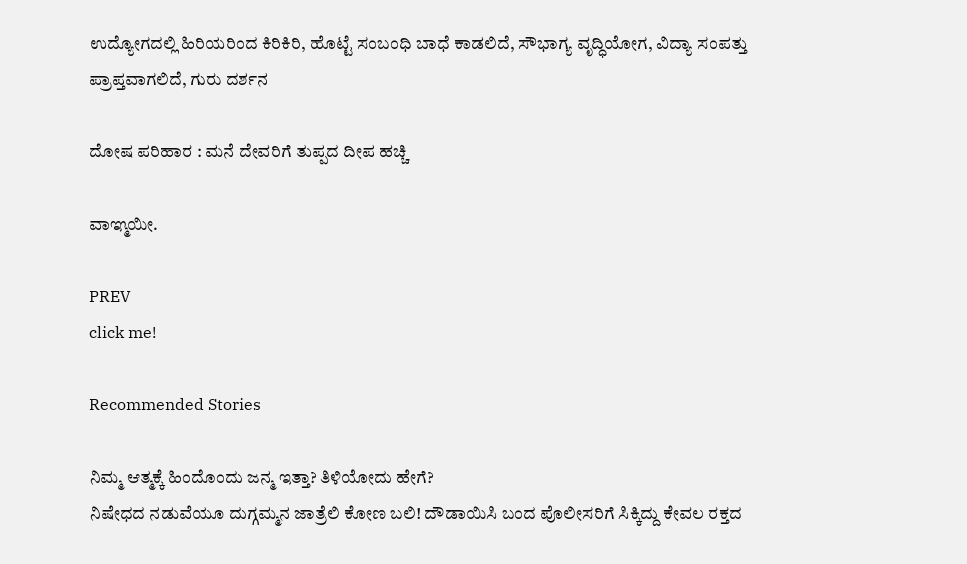ಉದ್ಯೋಗದಲ್ಲಿ ಹಿರಿಯರಿಂದ ಕಿರಿಕಿರಿ, ಹೊಟ್ಟೆ ಸಂಬಂಧಿ ಬಾಧೆ ಕಾಡಲಿದೆ, ಸೌಭಾಗ್ಯ ವೃದ್ಧಿಯೋಗ, ವಿದ್ಯಾ ಸಂಪತ್ತು ಪ್ರಾಪ್ತವಾಗಲಿದೆ, ಗುರು ದರ್ಶನ

ದೋಷ ಪರಿಹಾರ : ಮನೆ ದೇವರಿಗೆ ತುಪ್ಪದ ದೀಪ ಹಚ್ಚಿ

ವಾಞ್ಮಯೀ.

PREV
click me!

Recommended Stories

ನಿಮ್ಮ ಆತ್ಮಕ್ಕೆ ಹಿಂದೊಂದು ಜನ್ಮ ಇತ್ತಾ? ತಿಳಿಯೋದು ಹೇಗೆ?
ನಿಷೇಧದ ನಡುವೆಯೂ ದುಗ್ಗಮ್ಮನ ಜಾತ್ರೆಲಿ ಕೋಣ ಬಲಿ! ದೌಡಾಯಿಸಿ ಬಂದ ಪೊಲೀಸರಿಗೆ ಸಿಕ್ಕಿದ್ದು ಕೇವಲ ರಕ್ತದ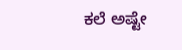ಕಲೆ ಅಷ್ಟೇ